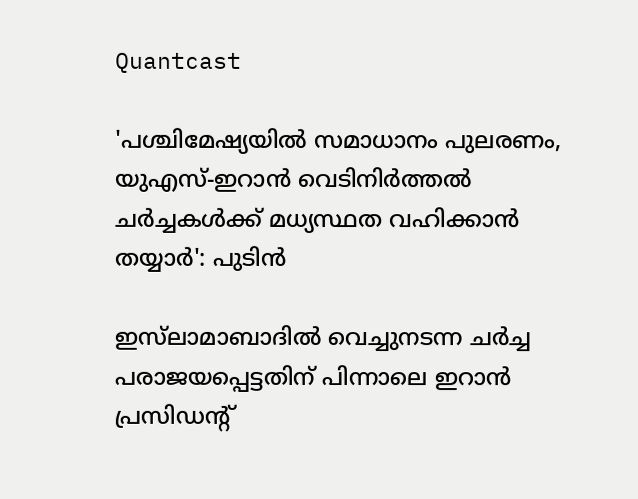Quantcast

'പശ്ചിമേഷ്യയിൽ സമാധാനം പുലരണം, യുഎസ്-ഇറാന്‍ വെടിനിര്‍ത്തല്‍ ചര്‍ച്ചകള്‍ക്ക് മധ്യസ്ഥത വഹിക്കാന്‍ തയ്യാര്‍': പുടിന്‍

ഇസ്‌ലാമാബാദില്‍ വെച്ചുനടന്ന ചര്‍ച്ച പരാജയപ്പെട്ടതിന് പിന്നാലെ ഇറാന്‍ പ്രസിഡന്റ്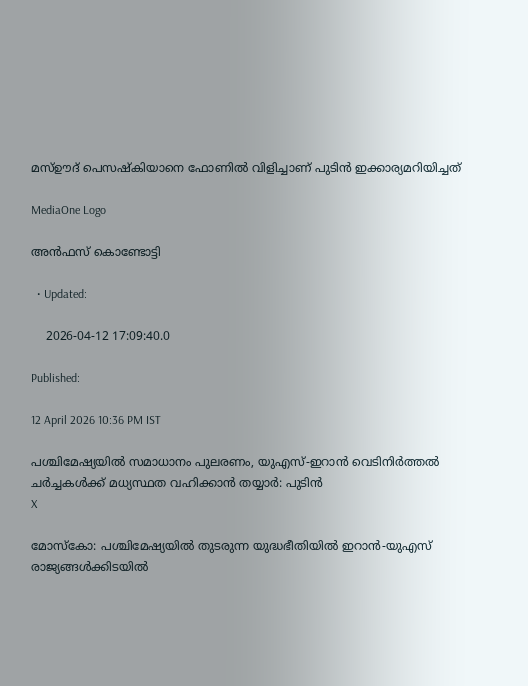മസ്ഊദ് പെസഷ്‌കിയാനെ ഫോണില്‍ വിളിച്ചാണ് പുടിന്‍ ഇക്കാര്യമറിയിച്ചത്

MediaOne Logo

അൻഫസ് കൊണ്ടോട്ടി

  • Updated:

    2026-04-12 17:09:40.0

Published:

12 April 2026 10:36 PM IST

പശ്ചിമേഷ്യയിൽ സമാധാനം പുലരണം, യുഎസ്-ഇറാന്‍ വെടിനിര്‍ത്തല്‍ ചര്‍ച്ചകള്‍ക്ക് മധ്യസ്ഥത വഹിക്കാന്‍ തയ്യാര്‍: പുടിന്‍
X

മോസ്‌കോ: പശ്ചിമേഷ്യയില്‍ തുടരുന്ന യുദ്ധഭീതിയില്‍ ഇറാന്‍-യുഎസ് രാജ്യങ്ങള്‍ക്കിടയില്‍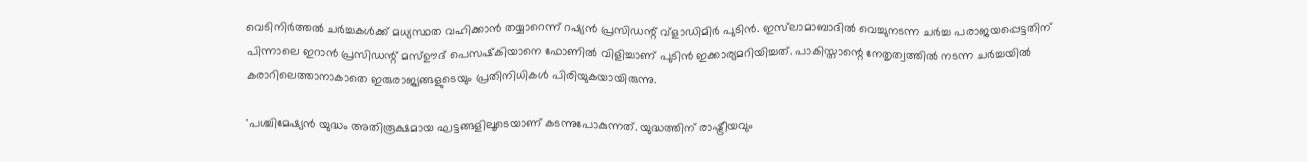വെടിനിര്‍ത്തല്‍ ചര്‍ച്ചകള്‍ക്ക് മധ്യസ്ഥത വഹിക്കാൻ തയ്യാറെന്ന് റഷ്യന്‍ പ്രസിഡന്റ് വ്ളാഡിമിര്‍ പുടിന്‍. ഇസ്‌ലാമാബാദില്‍ വെച്ചുനടന്ന ചര്‍ച്ച പരാജയപ്പെട്ടതിന് പിന്നാലെ ഇറാന്‍ പ്രസിഡന്റ് മസ്ഊദ് പെസഷ്‌കിയാനെ ഫോണില്‍ വിളിച്ചാണ് പുടിന്‍ ഇക്കാര്യമറിയിച്ചത്. പാകിസ്താന്റെ നേതൃത്വത്തില്‍ നടന്ന ചര്‍ച്ചയില്‍ കരാറിലെത്താനാകാതെ ഇരുരാജ്യങ്ങളുടെയും പ്രതിനിധികള്‍ പിരിയുകയായിരുന്നു.

'പശ്ചിമേഷ്യന്‍ യുദ്ധം അതിരൂക്ഷമായ ഘട്ടങ്ങളിലൂടെയാണ് കടന്നുപോകുന്നത്. യുദ്ധത്തിന് രാഷ്ട്രീയവും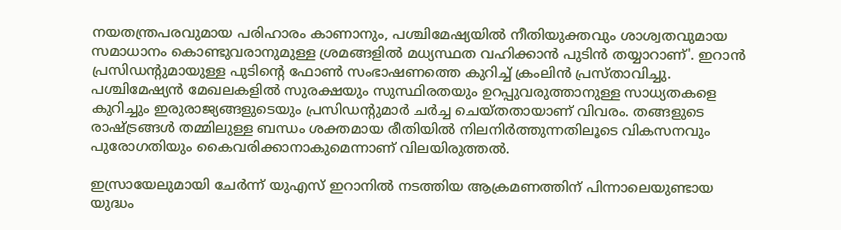നയതന്ത്രപരവുമായ പരിഹാരം കാണാനും, പശ്ചിമേഷ്യയില്‍ നീതിയുക്തവും ശാശ്വതവുമായ സമാധാനം കൊണ്ടുവരാനുമുള്ള ശ്രമങ്ങളില്‍ മധ്യസ്ഥത വഹിക്കാന്‍ പുടിന്‍ തയ്യാറാണ്'. ഇറാന്‍ പ്രസിഡന്റുമായുള്ള പുടിന്റെ ഫോണ്‍ സംഭാഷണത്തെ കുറിച്ച് ക്രംലിന്‍ പ്രസ്താവിച്ചു. പശ്ചിമേഷ്യന്‍ മേഖലകളില്‍ സുരക്ഷയും സുസ്ഥിരതയും ഉറപ്പുവരുത്താനുള്ള സാധ്യതകളെ കുറിച്ചും ഇരുരാജ്യങ്ങളുടെയും പ്രസിഡന്റുമാര്‍ ചര്‍ച്ച ചെയ്തതായാണ് വിവരം. തങ്ങളുടെ രാഷ്ട്രങ്ങള്‍ തമ്മിലുള്ള ബന്ധം ശക്തമായ രീതിയില്‍ നിലനിര്‍ത്തുന്നതിലൂടെ വികസനവും പുരോഗതിയും കൈവരിക്കാനാകുമെന്നാണ് വിലയിരുത്തല്‍.

ഇസ്രായേലുമായി ചേര്‍ന്ന് യുഎസ് ഇറാനില്‍ നടത്തിയ ആക്രമണത്തിന് പിന്നാലെയുണ്ടായ യുദ്ധം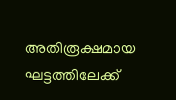അതിരൂക്ഷമായ ഘട്ടത്തിലേക്ക്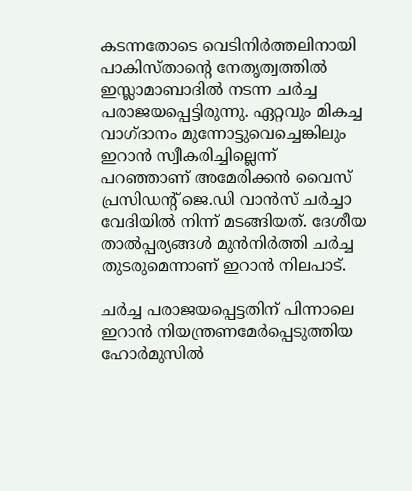കടന്നതോടെ വെടിനിര്‍ത്തലിനായി പാകിസ്താന്റെ നേതൃത്വത്തില്‍ ഇസ്ലാമാബാദില്‍ നടന്ന ചര്‍ച്ച പരാജയപ്പെട്ടിരുന്നു. ഏറ്റവും മികച്ച വാഗ്ദാനം മുന്നോട്ടുവെച്ചെങ്കിലും ഇറാന്‍ സ്വീകരിച്ചില്ലെന്ന് പറഞ്ഞാണ് അമേരിക്കന്‍ വൈസ് പ്രസിഡന്റ് ജെ.ഡി വാന്‍സ് ചര്‍ച്ചാ വേദിയില്‍ നിന്ന് മടങ്ങിയത്. ദേശീയ താല്‍പ്പര്യങ്ങള്‍ മുന്‍നിര്‍ത്തി ചര്‍ച്ച തുടരുമെന്നാണ് ഇറാന്‍ നിലപാട്.

ചര്‍ച്ച പരാജയപ്പെട്ടതിന് പിന്നാലെ ഇറാന്‍ നിയന്ത്രണമേര്‍പ്പെടുത്തിയ ഹോര്‍മുസില്‍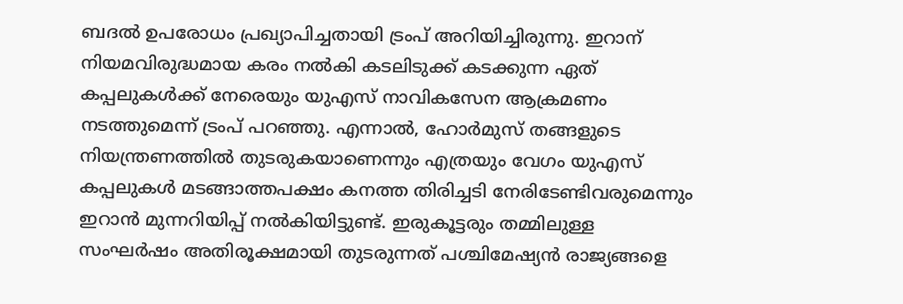ബദല്‍ ഉപരോധം പ്രഖ്യാപിച്ചതായി ട്രംപ് അറിയിച്ചിരുന്നു. ഇറാന് നിയമവിരുദ്ധമായ കരം നല്‍കി കടലിടുക്ക് കടക്കുന്ന ഏത് കപ്പലുകള്‍ക്ക് നേരെയും യുഎസ് നാവികസേന ആക്രമണം നടത്തുമെന്ന് ട്രംപ് പറഞ്ഞു. എന്നാല്‍, ഹോര്‍മുസ് തങ്ങളുടെ നിയന്ത്രണത്തില്‍ തുടരുകയാണെന്നും എത്രയും വേഗം യുഎസ് കപ്പലുകള്‍ മടങ്ങാത്തപക്ഷം കനത്ത തിരിച്ചടി നേരിടേണ്ടിവരുമെന്നും ഇറാന്‍ മുന്നറിയിപ്പ് നല്‍കിയിട്ടുണ്ട്. ഇരുകൂട്ടരും തമ്മിലുള്ള സംഘര്‍ഷം അതിരൂക്ഷമായി തുടരുന്നത് പശ്ചിമേഷ്യന്‍ രാജ്യങ്ങളെ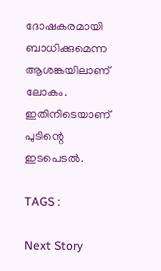ദോഷകരമായി ബാധിക്കുമെന്ന ആശങ്കയിലാണ് ലോകം. ഇതിനിടെയാണ് പുടിന്റെ ഇടപെടല്‍.

TAGS :

Next Story